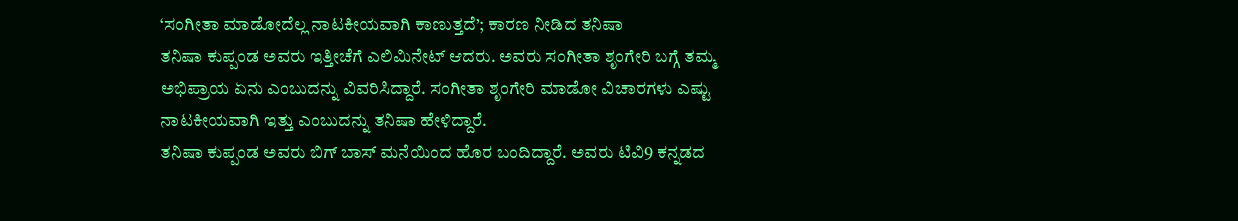‘ಸಂಗೀತಾ ಮಾಡೋದೆಲ್ಲ ನಾಟಕೀಯವಾಗಿ ಕಾಣುತ್ತದೆ’; ಕಾರಣ ನೀಡಿದ ತನಿಷಾ
ತನಿಷಾ ಕುಪ್ಪಂಡ ಅವರು ಇತ್ತೀಚೆಗೆ ಎಲಿಮಿನೇಟ್ ಆದರು. ಅವರು ಸಂಗೀತಾ ಶೃಂಗೇರಿ ಬಗ್ಗೆ ತಮ್ಮ ಅಭಿಪ್ರಾಯ ಏನು ಎಂಬುದನ್ನು ವಿವರಿಸಿದ್ದಾರೆ. ಸಂಗೀತಾ ಶೃಂಗೇರಿ ಮಾಡೋ ವಿಚಾರಗಳು ಎಷ್ಟು ನಾಟಕೀಯವಾಗಿ ಇತ್ತು ಎಂಬುದನ್ನು ತನಿಷಾ ಹೇಳಿದ್ದಾರೆ.
ತನಿಷಾ ಕುಪ್ಪಂಡ ಅವರು ಬಿಗ್ ಬಾಸ್ ಮನೆಯಿಂದ ಹೊರ ಬಂದಿದ್ದಾರೆ. ಅವರು ಟಿವಿ9 ಕನ್ನಡದ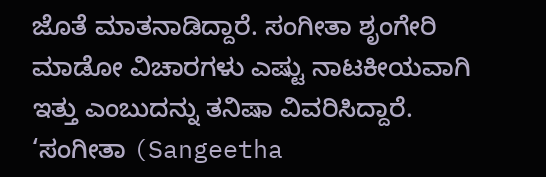ಜೊತೆ ಮಾತನಾಡಿದ್ದಾರೆ. ಸಂಗೀತಾ ಶೃಂಗೇರಿ ಮಾಡೋ ವಿಚಾರಗಳು ಎಷ್ಟು ನಾಟಕೀಯವಾಗಿ ಇತ್ತು ಎಂಬುದನ್ನು ತನಿಷಾ ವಿವರಿಸಿದ್ದಾರೆ. ‘ಸಂಗೀತಾ (Sangeetha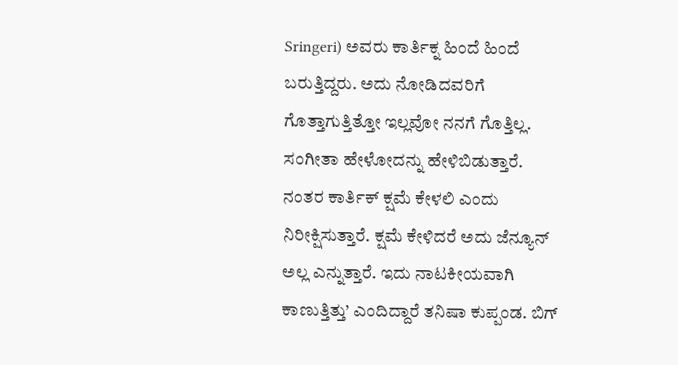Sringeri) ಅವರು ಕಾರ್ತಿಕ್ನ ಹಿಂದೆ ಹಿಂದೆ ಬರುತ್ತಿದ್ದರು. ಅದು ನೋಡಿದವರಿಗೆ ಗೊತ್ತಾಗುತ್ತಿತ್ತೋ ಇಲ್ಲವೋ ನನಗೆ ಗೊತ್ತಿಲ್ಲ. ಸಂಗೀತಾ ಹೇಳೋದನ್ನು ಹೇಳಿಬಿಡುತ್ತಾರೆ. ನಂತರ ಕಾರ್ತಿಕ್ ಕ್ಷಮೆ ಕೇಳಲಿ ಎಂದು ನಿರೀಕ್ಷಿಸುತ್ತಾರೆ. ಕ್ಷಮೆ ಕೇಳಿದರೆ ಅದು ಜೆನ್ಯೂನ್ ಅಲ್ಲ ಎನ್ನುತ್ತಾರೆ. ಇದು ನಾಟಕೀಯವಾಗಿ ಕಾಣುತ್ತಿತ್ತು’ ಎಂದಿದ್ದಾರೆ ತನಿಷಾ ಕುಪ್ಪಂಡ. ಬಿಗ್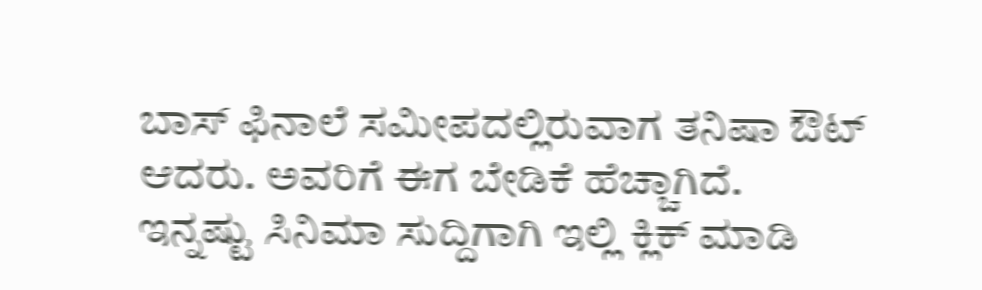ಬಾಸ್ ಫಿನಾಲೆ ಸಮೀಪದಲ್ಲಿರುವಾಗ ತನಿಷಾ ಔಟ್ ಆದರು. ಅವರಿಗೆ ಈಗ ಬೇಡಿಕೆ ಹೆಚ್ಚಾಗಿದೆ.
ಇನ್ನಷ್ಟು ಸಿನಿಮಾ ಸುದ್ದಿಗಾಗಿ ಇಲ್ಲಿ ಕ್ಲಿಕ್ ಮಾಡಿ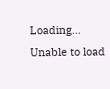Loading...
Unable to load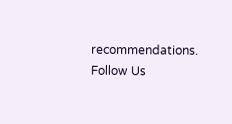recommendations.
Follow Us